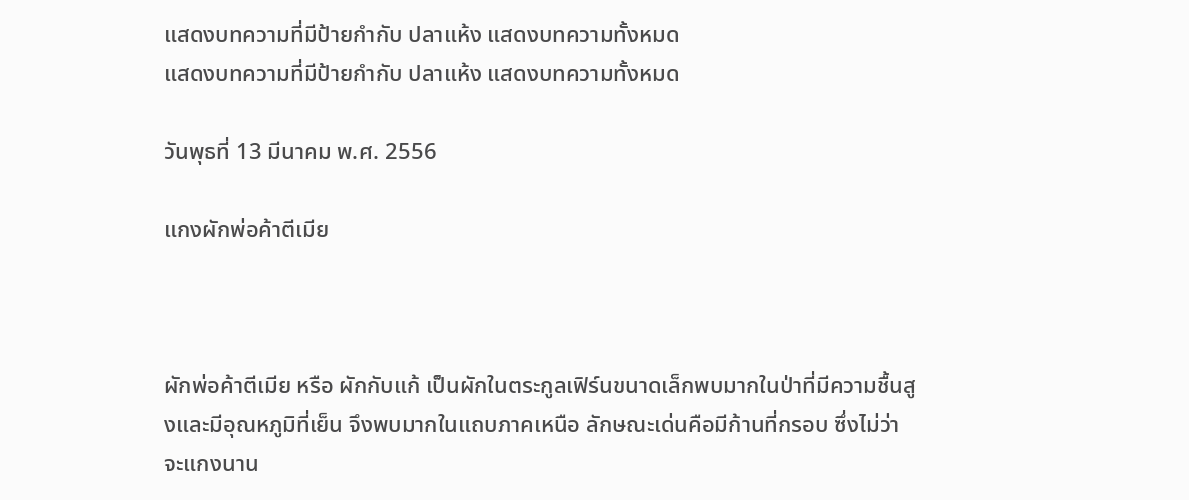แสดงบทความที่มีป้ายกำกับ ปลาแห้ง แสดงบทความทั้งหมด
แสดงบทความที่มีป้ายกำกับ ปลาแห้ง แสดงบทความทั้งหมด

วันพุธที่ 13 มีนาคม พ.ศ. 2556

แกงผักพ่อค้าตีเมีย



ผักพ่อค้าตีเมีย หรือ ผักกับแก้ เป็นผักในตระกูลเฟิร์นขนาดเล็กพบมากในป่าที่มีความชื้นสูงและมีอุณหภูมิที่เย็น จึงพบมากในแถบภาคเหนือ ลักษณะเด่นคือมีก้านที่กรอบ ซึ่งไม่ว่าจะแกงนาน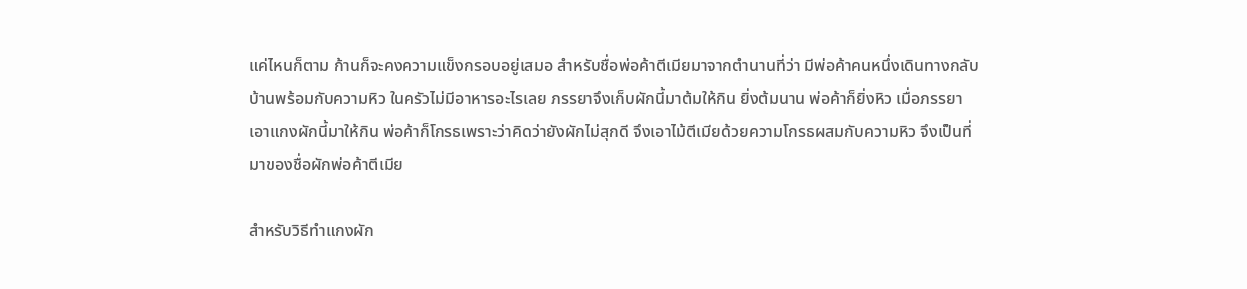แค่ไหนก็ตาม ก้านก็จะคงความแข็งกรอบอยู่เสมอ สำหรับชื่อพ่อค้าตีเมียมาจากตำนานที่ว่า มีพ่อค้าคนหนึ่งเดินทางกลับบ้านพร้อมกับความหิว ในครัวไม่มีอาหารอะไรเลย ภรรยาจึงเก็บผักนี้มาต้มให้กิน ยิ่งต้มนาน พ่อค้าก็ยิ่งหิว เมื่อภรรยาเอาแกงผักนี้มาให้กิน พ่อค้าก็โกรธเพราะว่าคิดว่ายังผักไม่สุกดี จึงเอาไม้ตีเมียด้วยความโกรธผสมกับความหิว จึงเป็นที่มาของชื่อผักพ่อค้าตีเมีย

สำหรับวิธีทำแกงผัก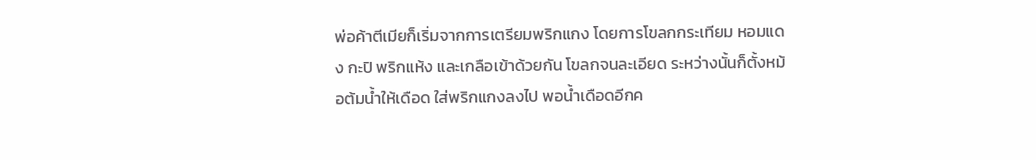พ่อค้าตีเมียก็เริ่มจากการเตรียมพริกแกง โดยการโขลกกระเทียม หอมแดง กะปิ พริกแห้ง และเกลือเข้าด้วยกัน โขลกจนละเอียด ระหว่างนั้นก็ตั้งหม้อต้มน้ำให้เดือด ใส่พริกแกงลงไป พอน้ำเดือดอีกค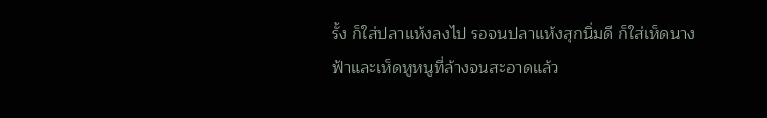รั้ง ก็ใส่ปลาแห้งลงไป รอจนปลาแห้งสุกนิ่มดี ก็ใส่เห็ดนางฟ้าและเห็ดหูหนูที่ล้างจนสะอาดแล้ว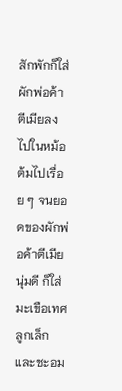สักพักก็ใส่ผักพ่อค้าตีเมียลงไปในหม้อ ต้มไปเรื่อย ๆ จนยอดของผักพ่อค้าตีเมียนุ่มดี ก็ใส่มะเขือเทศลูกเล็กและชะอม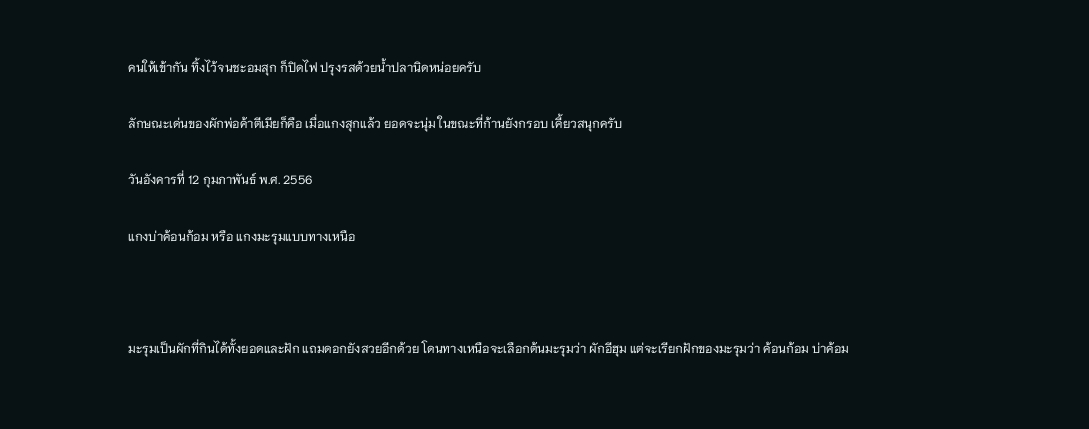คนให้เข้ากัน ทิ้งไว้จนชะอมสุก ก็ปิดไฟ ปรุงรสด้วยน้ำปลานิดหน่อยครับ

ลักษณะเด่นของผักพ่อค้าตีเมียก็คือ เมื่อแกงสุกแล้ว ยอดจะนุ่ม ในขณะที่ก้านยังกรอบ เคี้ยวสนุกครับ

วันอังคารที่ 12 กุมภาพันธ์ พ.ศ. 2556

แกงบ่าค้อนก้อม หรือ แกงมะรุมแบบทางเหนือ



มะรุมเป็นผักที่กินได้ทั้งยอดและฝัก แถมดอกยังสวยอีกด้วย โดนทางเหนือจะเลือกต้นมะรุมว่า ผักอีฮุม แต่จะเรียกฝักของมะรุมว่า ค้อนก้อม บ่าค้อม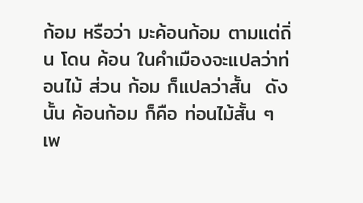ก้อม หรือว่า มะค้อนก้อม ตามแต่ถิ่น โดน ค้อน ในคำเมืองจะแปลว่าท่อนไม้ ส่วน ก้อม ก็แปลว่าสั้น  ดังนั้น ค้อนก้อม ก็คือ ท่อนไม้สั้น ๆ เพ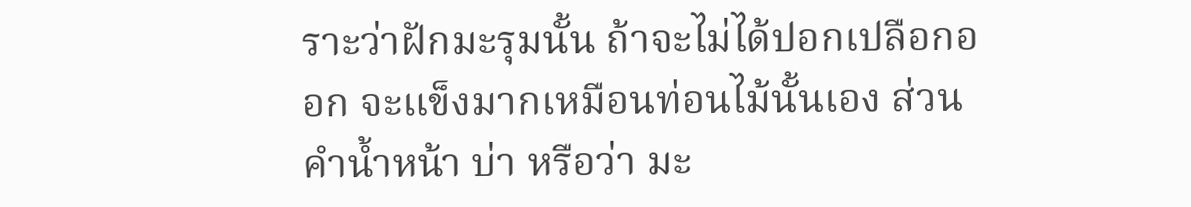ราะว่าฝักมะรุมนั้น ถ้าจะไม่ได้ปอกเปลือกออก จะแข็งมากเหมือนท่อนไม้นั้นเอง ส่วน คำน้ำหน้า บ่า หรือว่า มะ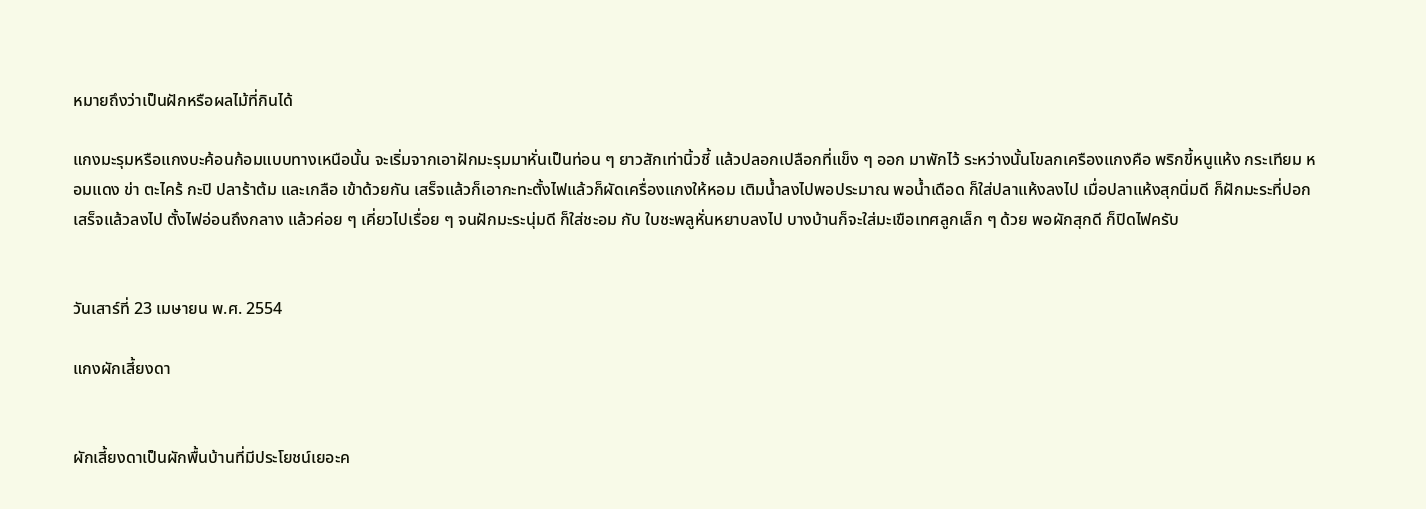หมายถึงว่าเป็นฝักหรือผลไม้ที่กินได้

แกงมะรุมหรือแกงบะค้อนก้อมแบบทางเหนือนั้น จะเริ่มจากเอาฝักมะรุมมาหั่นเป็นท่อน ๆ ยาวสักเท่านิ้วชี้ แล้วปลอกเปลือกที่แข็ง ๆ ออก มาพักไว้ ระหว่างนั้นโขลกเครืองแกงคือ พริกขี้หนูแห้ง กระเทียม หอมแดง ข่า ตะไคร้ กะปิ ปลาร้าต้ม และเกลือ เข้าด้วยกัน เสร็จแล้วก็เอากะทะตั้งไฟแล้วก็ผัดเครื่องแกงให้หอม เติมน้ำลงไปพอประมาณ พอน้ำเดือด ก็ใส่ปลาแห้งลงไป เมื่อปลาแห้งสุกนิ่มดี ก็ฝักมะระที่ปอกเสร็จแล้วลงไป ตั้งไฟอ่อนถึงกลาง แล้วค่อย ๆ เคี่ยวไปเรื่อย ๆ จนฝักมะระนุ่มดี ก็ใส่ชะอม กับ ใบชะพลูหั่นหยาบลงไป บางบ้านก็จะใส่มะเขือเทศลูกเล็ก ๆ ด้วย พอผักสุกดี ก็ปิดไฟครับ


วันเสาร์ที่ 23 เมษายน พ.ศ. 2554

แกงผักเสี้ยงดา


ผักเสี้ยงดาเป็นผักพื้นบ้านที่มีประโยชน์เยอะค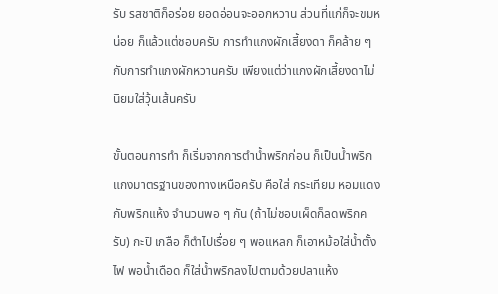รับ รสชาติก็อร่อย ยอดอ่อนจะออกหวาน ส่วนที่แก่ก็จะขมหน่อย ก็แล้วแต่ชอบครับ การทำแกงผักเสี้ยงดา ก็คล้าย ๆ กับการทำแกงผักหวานครับ เพียงแต่ว่าแกงผักเสี้ยงดาไม่นิยมใส่วุ้นเส้นครับ

ขั้นตอนการทำ ก็เริ่มจากการตำน้ำพริกก่อน ก็เป็นน้ำพริกแกงมาตรฐานของทางเหนือครับ คือใส่ กระเทียม หอมแดง กับพริกแห้ง จำนวนพอ ๆ กัน (ถ้าไม่ชอบเผ็ดก็ลดพริกครับ) กะปิ เกลือ ก็ตำไปเรื่อย ๆ พอแหลก ก็เอาหม้อใส่น้ำตั้งไฟ พอน้ำเดือด ก็ใส่น้ำพริกลงไปตามด้วยปลาแห้ง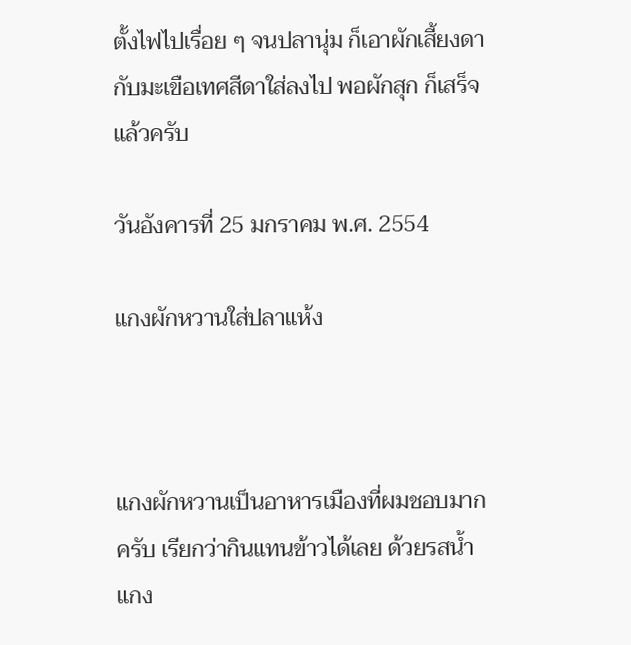ตั้งไฟไปเรื่อย ๆ จนปลานุ่ม ก็เอาผักเสี้ยงดา กับมะเขือเทศสีดาใส่ลงไป พอผักสุก ก็เสร็จแล้วครับ

วันอังคารที่ 25 มกราคม พ.ศ. 2554

แกงผักหวานใส่ปลาแห้ง



แกงผักหวานเป็นอาหารเมืองที่ผมชอบมากครับ เรียกว่ากินแทนข้าวได้เลย ด้วยรสน้ำแกง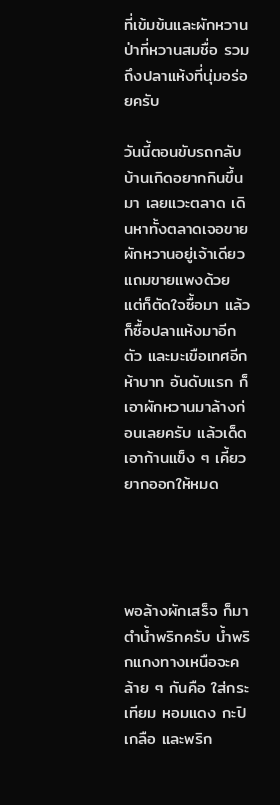ที่เข้มข้นและผักหวานป่าที่หวานสมชื่อ รวมถึงปลาแห้งที่นุ่มอร่อยครับ

วันนี้ตอนขับรถกลับบ้านเกิดอยากกินขึ้นมา เลยแวะตลาด เดินหาทั้งตลาดเจอขายผักหวานอยู่เจ้าเดียว แถมขายแพงด้วย แต่ก็ตัดใจซื้อมา แล้วก็ซื้อปลาแห้งมาอีกตัว และมะเขือเทศอีกห้าบาท อันดับแรก ก็เอาผักหวานมาล้างก่อนเลยครับ แล้วเด็ดเอาก้านแข็ง ๆ เคี้ยวยากออกให้หมด




พอล้างผักเสร็จ ก็มาตำน้ำพริกครับ น้ำพริกแกงทางเหนือจะคล้าย ๆ กันคือ ใส่กระเทียม หอมแดง กะปิ เกลือ และพริก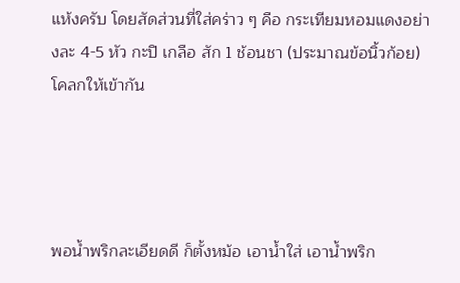แห้งครับ โดยสัดส่วนที่ใส่คร่าว ๆ คือ กระเทียมหอมแดงอย่างละ 4-5 หัว กะปิ เกลือ สัก 1 ช้อนชา (ประมาณข้อนิ้วก้อย) โคลกให้เข้ากัน




พอน้ำพริกละเอียดดี ก็ตั้งหม้อ เอาน้ำใส่ เอาน้ำพริก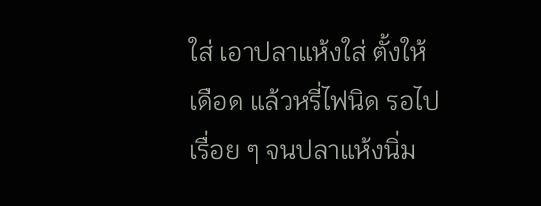ใส่ เอาปลาแห้งใส่ ตั้งให้เดือด แล้วหรี่ไฟนิด รอไปเรื่อย ๆ จนปลาแห้งนิ่ม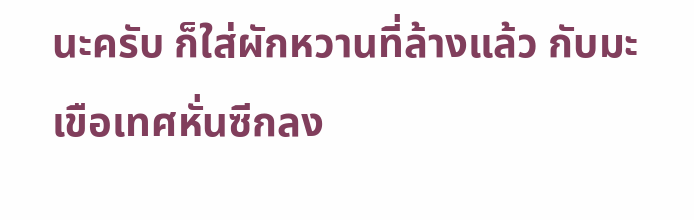นะครับ ก็ใส่ผักหวานที่ล้างแล้ว กับมะเขือเทศหั่นซีกลง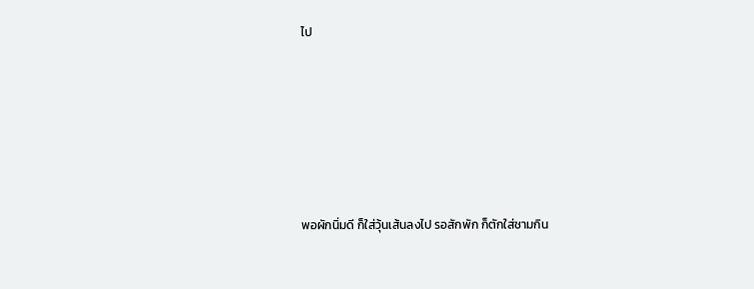ไป






พอผักนิ่มดี ก็ใส่วุ้นเส้นลงไป รอสักพัก ก็ตักใส่ชามกิน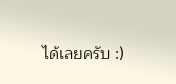ได้เลยครับ :)